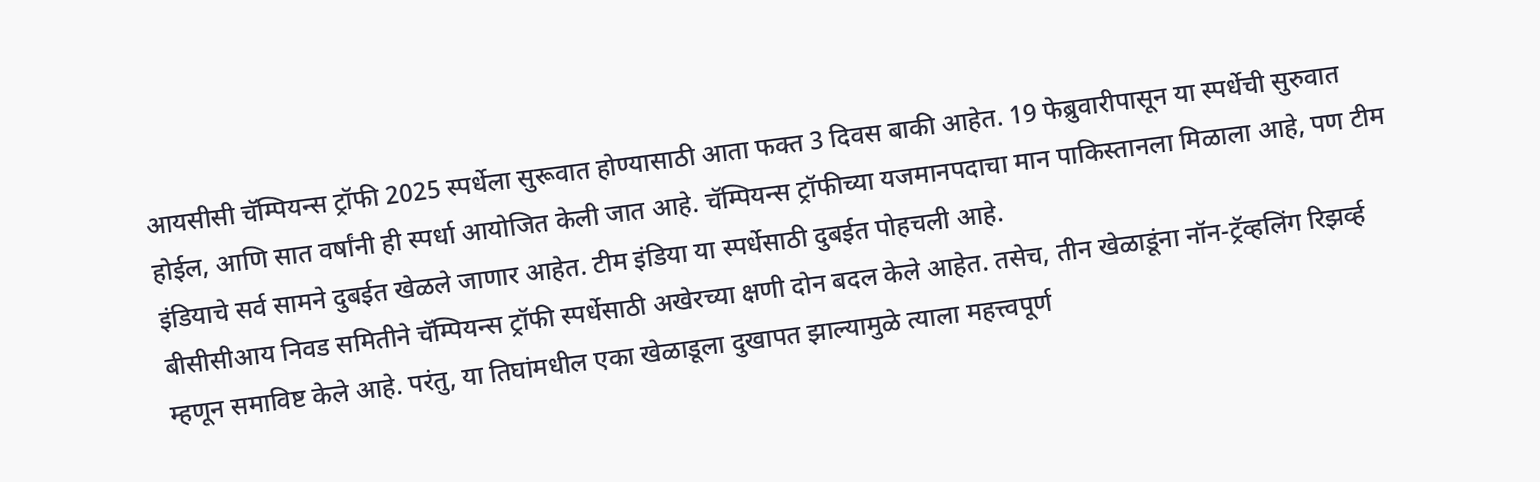आयसीसी चॅम्पियन्स ट्रॉफी 2025 स्पर्धेला सुरूवात होण्यासाठी आता फक्त 3 दिवस बाकी आहेत. 19 फेब्रुवारीपासून या स्पर्धेची सुरुवात होईल, आणि सात वर्षांनी ही स्पर्धा आयोजित केली जात आहे. चॅम्पियन्स ट्रॉफीच्या यजमानपदाचा मान पाकिस्तानला मिळाला आहे, पण टीम इंडियाचे सर्व सामने दुबईत खेळले जाणार आहेत. टीम इंडिया या स्पर्धेसाठी दुबईत पोहचली आहे.
बीसीसीआय निवड समितीने चॅम्पियन्स ट्रॉफी स्पर्धेसाठी अखेरच्या क्षणी दोन बदल केले आहेत. तसेच, तीन खेळाडूंना नॉन-ट्रॅव्हलिंग रिझर्व्ह म्हणून समाविष्ट केले आहे. परंतु, या तिघांमधील एका खेळाडूला दुखापत झाल्यामुळे त्याला महत्त्वपूर्ण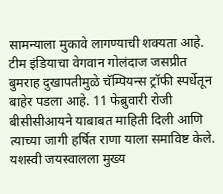सामन्याला मुकावे लागण्याची शक्यता आहे.
टीम इंडियाचा वेगवान गोलंदाज जसप्रीत बुमराह दुखापतीमुळे चॅम्पियन्स ट्रॉफी स्पर्धेतून बाहेर पडला आहे. 11 फेब्रुवारी रोजी बीसीसीआयने याबाबत माहिती दिली आणि त्याच्या जागी हर्षित राणा याला समाविष्ट केले. यशस्वी जयस्वालला मुख्य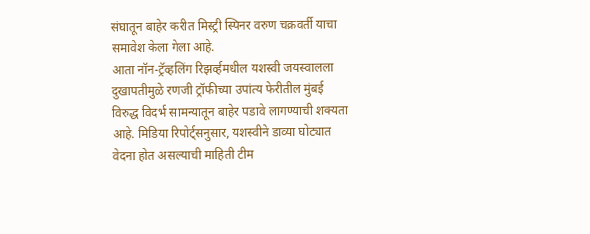संघातून बाहेर करीत मिस्ट्री स्पिनर वरुण चक्रवर्ती याचा समावेश केला गेला आहे.
आता नॉन-ट्रॅव्हलिंग रिझर्व्हमधील यशस्वी जयस्वालला दुखापतीमुळे रणजी ट्रॉफीच्या उपांत्य फेरीतील मुंबई विरुद्ध विदर्भ सामन्यातून बाहेर पडावे लागण्याची शक्यता आहे. मिडिया रिपोर्ट्सनुसार, यशस्वीने डाव्या घोट्यात वेदना होत असल्याची माहिती टीम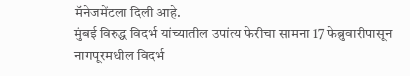मॅनेजमेंटला दिली आहे.
मुंबई विरुद्ध विदर्भ यांच्यातील उपांत्य फेरीचा सामना 17 फेब्रुवारीपासून नागपूरमधील विदर्भ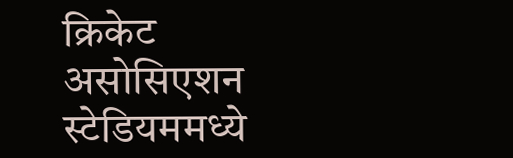क्रिकेट असोसिएशन स्टेडियममध्ये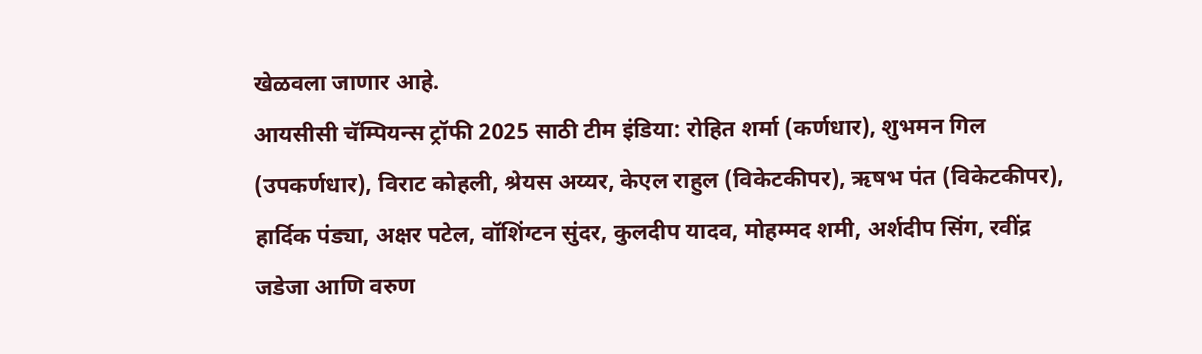खेळवला जाणार आहे.
आयसीसी चॅम्पियन्स ट्रॉफी 2025 साठी टीम इंडिया: रोहित शर्मा (कर्णधार), शुभमन गिल (उपकर्णधार), विराट कोहली, श्रेयस अय्यर, केएल राहुल (विकेटकीपर), ऋषभ पंत (विकेटकीपर), हार्दिक पंड्या, अक्षर पटेल, वॉशिंग्टन सुंदर, कुलदीप यादव, मोहम्मद शमी, अर्शदीप सिंग, रवींद्र जडेजा आणि वरुण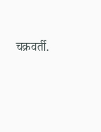चक्रवर्ती.